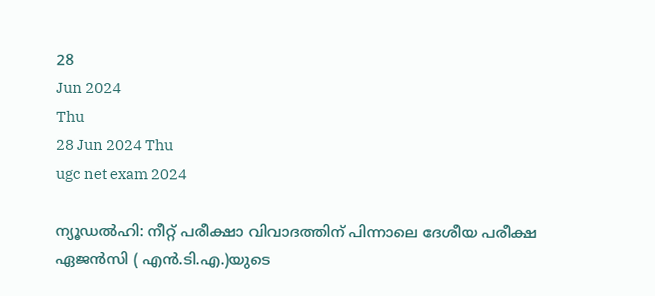28
Jun 2024
Thu
28 Jun 2024 Thu
ugc net exam 2024

ന്യൂഡല്‍ഹി: നീറ്റ് പരീക്ഷാ വിവാദത്തിന് പിന്നാലെ ദേശീയ പരീക്ഷ ഏജന്‍സി ( എന്‍.ടി.എ.)യുടെ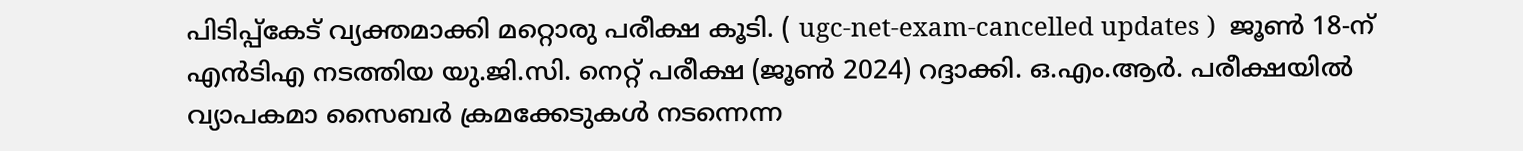പിടിപ്പ്‌കേട് വ്യക്തമാക്കി മറ്റൊരു പരീക്ഷ കൂടി. ( ugc-net-exam-cancelled updates )  ജൂണ്‍ 18-ന് എന്‍ടിഎ നടത്തിയ യു.ജി.സി. നെറ്റ് പരീക്ഷ (ജൂണ്‍ 2024) റദ്ദാക്കി. ഒ.എം.ആര്‍. പരീക്ഷയില്‍ വ്യാപകമാ സൈബര്‍ ക്രമക്കേടുകള്‍ നടന്നെന്ന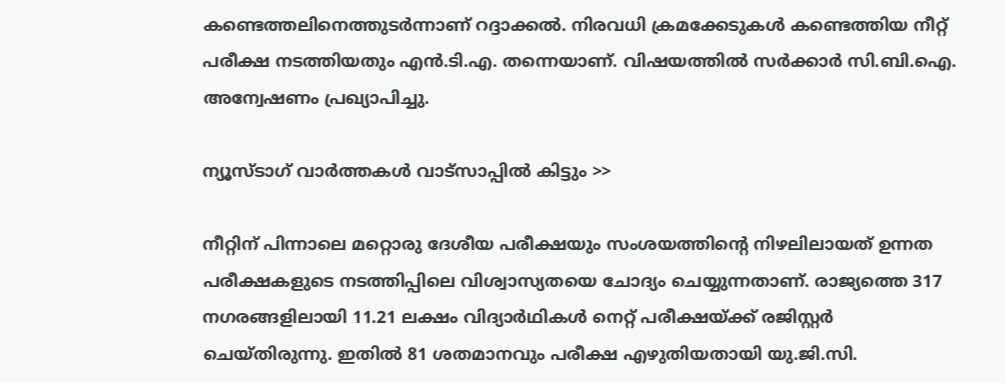കണ്ടെത്തലിനെത്തുടര്‍ന്നാണ് റദ്ദാക്കല്‍. നിരവധി ക്രമക്കേടുകള്‍ കണ്ടെത്തിയ നീറ്റ് പരീക്ഷ നടത്തിയതും എന്‍.ടി.എ. തന്നെയാണ്. വിഷയത്തില്‍ സര്‍ക്കാര്‍ സി.ബി.ഐ. അന്വേഷണം പ്രഖ്യാപിച്ചു.

ന്യൂസ്ടാഗ് വാര്‍ത്തകള്‍ വാട്‌സാപ്പില്‍ കിട്ടും >>

നീറ്റിന് പിന്നാലെ മറ്റൊരു ദേശീയ പരീക്ഷയും സംശയത്തിന്റെ നിഴലിലായത് ഉന്നത പരീക്ഷകളുടെ നടത്തിപ്പിലെ വിശ്വാസ്യതയെ ചോദ്യം ചെയ്യുന്നതാണ്. രാജ്യത്തെ 317 നഗരങ്ങളിലായി 11.21 ലക്ഷം വിദ്യാര്‍ഥികള്‍ നെറ്റ് പരീക്ഷയ്ക്ക് രജിസ്റ്റര്‍ ചെയ്തിരുന്നു. ഇതില്‍ 81 ശതമാനവും പരീക്ഷ എഴുതിയതായി യു.ജി.സി.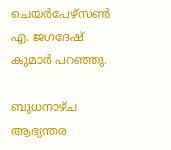ചെയര്‍പേഴ്സണ്‍ എ. ജഗദേഷ് കുമാര്‍ പറഞ്ഞു.

ബുധനാഴ്ച ആഭ്യന്തര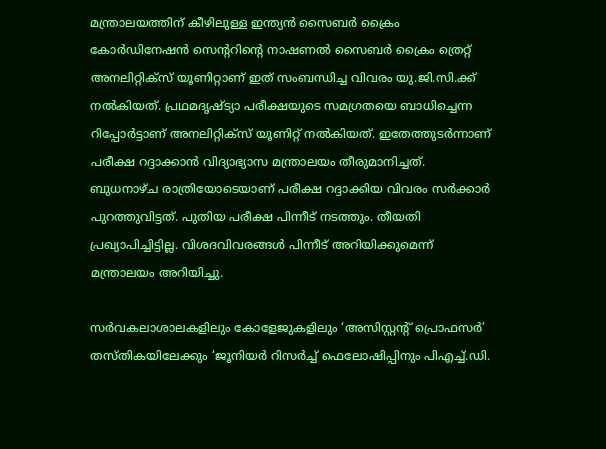മന്ത്രാലയത്തിന് കീഴിലുള്ള ഇന്ത്യന്‍ സൈബര്‍ ക്രൈം കോര്‍ഡിനേഷന്‍ സെന്ററിന്റെ നാഷണല്‍ സൈബര്‍ ക്രൈം ത്രെറ്റ് അനലിറ്റിക്‌സ് യൂണിറ്റാണ് ഇത് സംബന്ധിച്ച വിവരം യു.ജി.സി.ക്ക് നല്‍കിയത്. പ്രഥമദൃഷ്ട്യാ പരീക്ഷയുടെ സമഗ്രതയെ ബാധിച്ചെന്ന റിപ്പോര്‍ട്ടാണ് അനലിറ്റിക്‌സ് യൂണിറ്റ് നല്‍കിയത്. ഇതേത്തുടര്‍ന്നാണ് പരീക്ഷ റദ്ദാക്കാന്‍ വിദ്യാഭ്യാസ മന്ത്രാലയം തീരുമാനിച്ചത്. ബുധനാഴ്ച രാത്രിയോടെയാണ് പരീക്ഷ റദ്ദാക്കിയ വിവരം സര്‍ക്കാര്‍ പുറത്തുവിട്ടത്. പുതിയ പരീക്ഷ പിന്നീട് നടത്തും. തീയതി പ്രഖ്യാപിച്ചിട്ടില്ല. വിശദവിവരങ്ങള്‍ പിന്നീട് അറിയിക്കുമെന്ന് മന്ത്രാലയം അറിയിച്ചു.

സര്‍വകലാശാലകളിലും കോളേജുകളിലും ‘അസിസ്റ്റന്റ് പ്രൊഫസര്‍’ തസ്തികയിലേക്കും ‘ജൂനിയര്‍ റിസര്‍ച്ച് ഫെലോഷിപ്പിനും പിഎച്ച്.ഡി.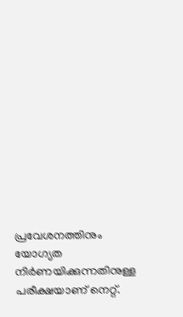പ്രവേശനത്തിനും യോഗ്യത നിര്‍ണയിക്കുന്നതിനുള്ള പരീക്ഷയാണ് നെറ്റ്.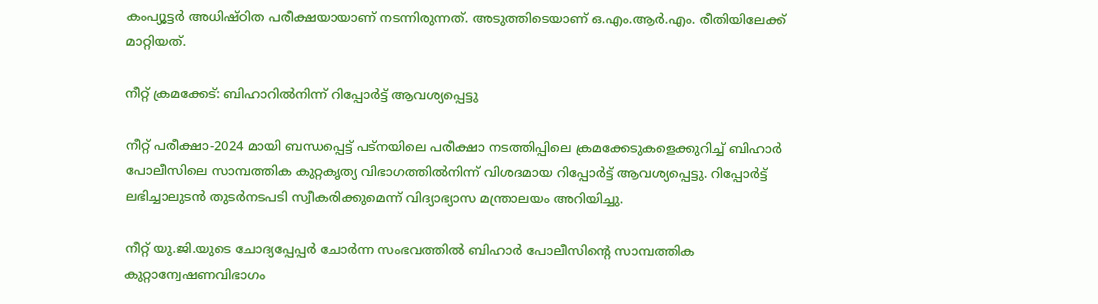കംപ്യൂട്ടര്‍ അധിഷ്ഠിത പരീക്ഷയായാണ് നടന്നിരുന്നത്. അടുത്തിടെയാണ് ഒ.എം.ആര്‍.എം. രീതിയിലേക്ക് മാറ്റിയത്.

നീറ്റ് ക്രമക്കേട്: ബിഹാറില്‍നിന്ന് റിപ്പോര്‍ട്ട് ആവശ്യപ്പെട്ടു

നീറ്റ് പരീക്ഷാ-2024 മായി ബന്ധപ്പെട്ട് പട്നയിലെ പരീക്ഷാ നടത്തിപ്പിലെ ക്രമക്കേടുകളെക്കുറിച്ച് ബിഹാര്‍ പോലീസിലെ സാമ്പത്തിക കുറ്റകൃത്യ വിഭാഗത്തില്‍നിന്ന് വിശദമായ റിപ്പോര്‍ട്ട് ആവശ്യപ്പെട്ടു. റിപ്പോര്‍ട്ട് ലഭിച്ചാലുടന്‍ തുടര്‍നടപടി സ്വീകരിക്കുമെന്ന് വിദ്യാഭ്യാസ മന്ത്രാലയം അറിയിച്ചു.

നീറ്റ് യു.ജി.യുടെ ചോദ്യപ്പേപ്പര്‍ ചോര്‍ന്ന സംഭവത്തില്‍ ബിഹാര്‍ പോലീസിന്റെ സാമ്പത്തിക കുറ്റാന്വേഷണവിഭാഗം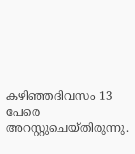കഴിഞ്ഞദിവസം 13 പേരെ അറസ്റ്റുചെയ്തിരുന്നു.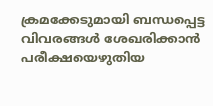ക്രമക്കേടുമായി ബന്ധപ്പെട്ട വിവരങ്ങള്‍ ശേഖരിക്കാന്‍ പരീക്ഷയെഴുതിയ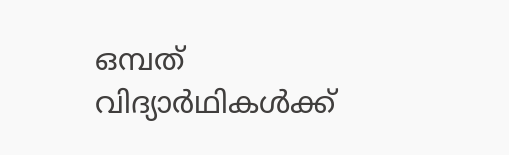ഒമ്പത് വിദ്യാര്‍ഥികള്‍ക്ക്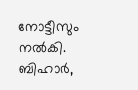നോട്ടീസും നല്‍കി. ബിഹാര്‍,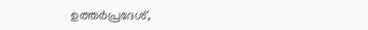ഉത്തര്‍പ്രദേശ്,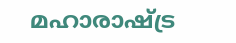മഹാരാഷ്ട്ര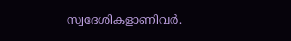സ്വദേശികളാണിവര്‍.